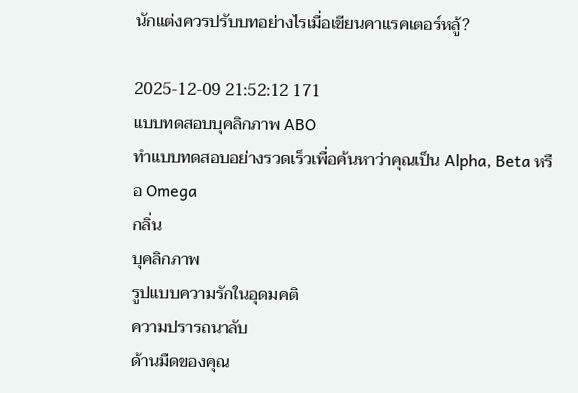นักแต่งควรปรับบทอย่างไรเมื่อเขียนคาแรคเตอร์หลู้?

2025-12-09 21:52:12 171
แบบทดสอบบุคลิกภาพ ABO
ทำแบบทดสอบอย่างรวดเร็วเพื่อค้นหาว่าคุณเป็น Alpha, Beta หรือ Omega
กลิ่น
บุคลิกภาพ
รูปแบบความรักในอุดมคติ
ความปรารถนาลับ
ด้านมืดของคุณ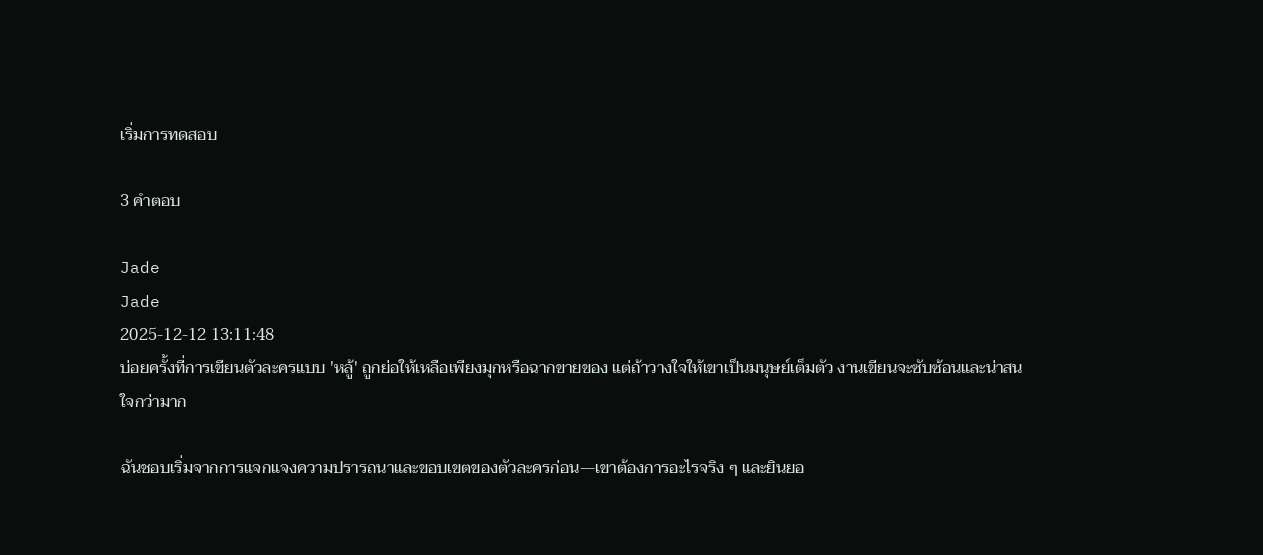เริ่มการทดสอบ

3 คำตอบ

Jade
Jade
2025-12-12 13:11:48
บ่อยครั้งที่การเขียนตัวละครแบบ 'หลู้' ถูกย่อให้เหลือเพียงมุกหรือฉากขายของ แต่ถ้าวางใจให้เขาเป็นมนุษย์เต็มตัว งานเขียนจะซับซ้อนและน่าสนใจกว่ามาก

ฉันชอบเริ่มจากการแจกแจงความปรารถนาและขอบเขตของตัวละครก่อน—เขาต้องการอะไรจริง ๆ และยินยอ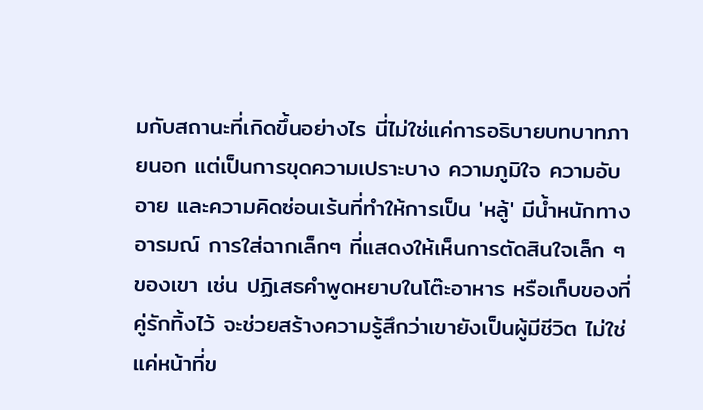มกับสถานะที่เกิดขึ้นอย่างไร นี่ไม่ใช่แค่การอธิบายบทบาทภายนอก แต่เป็นการขุดความเปราะบาง ความภูมิใจ ความอับอาย และความคิดซ่อนเร้นที่ทำให้การเป็น 'หลู้' มีน้ำหนักทางอารมณ์ การใส่ฉากเล็กๆ ที่แสดงให้เห็นการตัดสินใจเล็ก ๆ ของเขา เช่น ปฏิเสธคำพูดหยาบในโต๊ะอาหาร หรือเก็บของที่คู่รักทิ้งไว้ จะช่วยสร้างความรู้สึกว่าเขายังเป็นผู้มีชีวิต ไม่ใช่แค่หน้าที่ข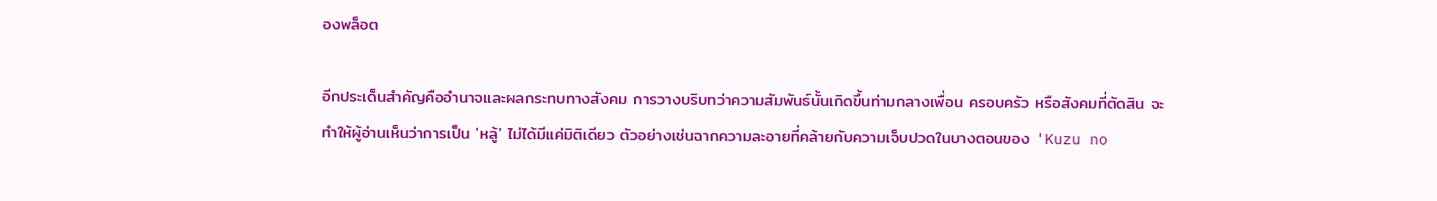องพล็อต

อีกประเด็นสำคัญคืออำนาจและผลกระทบทางสังคม การวางบริบทว่าความสัมพันธ์นั้นเกิดขึ้นท่ามกลางเพื่อน ครอบครัว หรือสังคมที่ตัดสิน จะทำให้ผู้อ่านเห็นว่าการเป็น 'หลู้' ไม่ได้มีแค่มิติเดียว ตัวอย่างเช่นฉากความละอายที่คล้ายกับความเจ็บปวดในบางตอนของ 'Kuzu no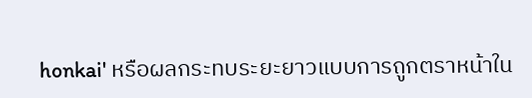honkai' หรือผลกระทบระยะยาวแบบการถูกตราหน้าใน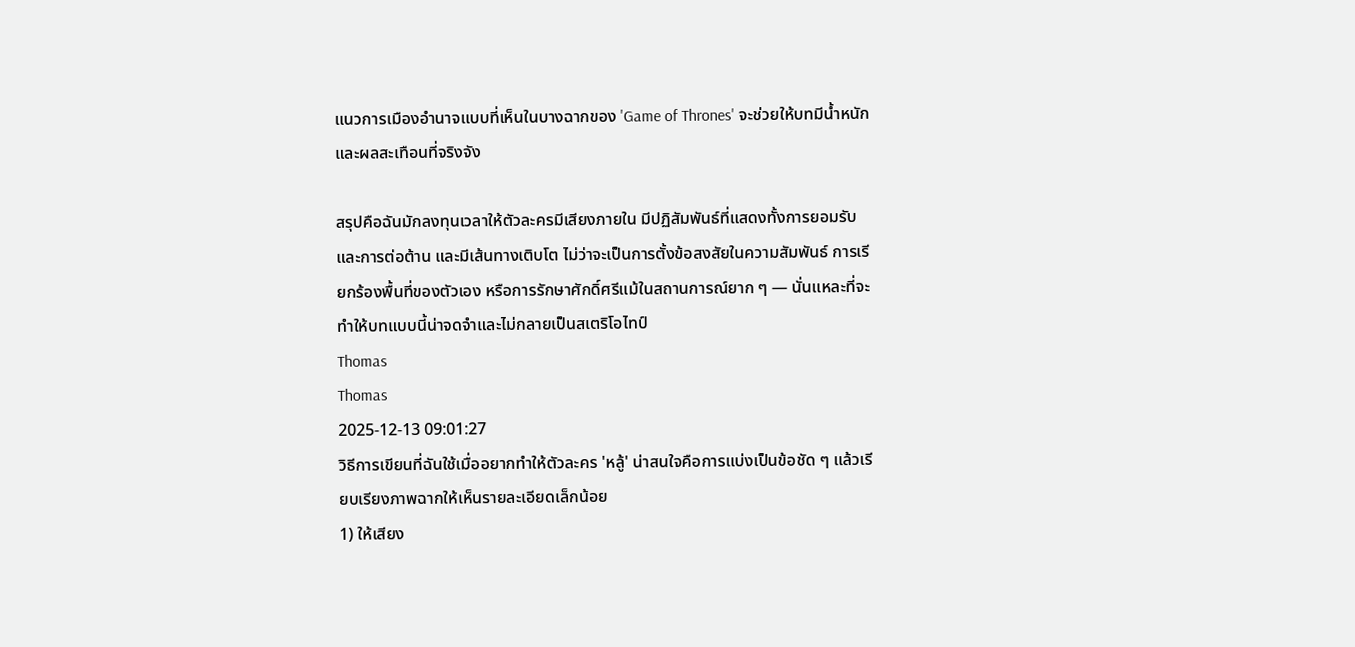แนวการเมืองอำนาจแบบที่เห็นในบางฉากของ 'Game of Thrones' จะช่วยให้บทมีน้ำหนักและผลสะเทือนที่จริงจัง

สรุปคือฉันมักลงทุนเวลาให้ตัวละครมีเสียงภายใน มีปฏิสัมพันธ์ที่แสดงทั้งการยอมรับและการต่อต้าน และมีเส้นทางเติบโต ไม่ว่าจะเป็นการตั้งข้อสงสัยในความสัมพันธ์ การเรียกร้องพื้นที่ของตัวเอง หรือการรักษาศักดิ์ศรีแม้ในสถานการณ์ยาก ๆ — นั่นแหละที่จะทำให้บทแบบนี้น่าจดจำและไม่กลายเป็นสเตริโอไทป์
Thomas
Thomas
2025-12-13 09:01:27
วิธีการเขียนที่ฉันใช้เมื่ออยากทำให้ตัวละคร 'หลู้' น่าสนใจคือการแบ่งเป็นข้อชัด ๆ แล้วเรียบเรียงภาพฉากให้เห็นรายละเอียดเล็กน้อย
1) ให้เสียง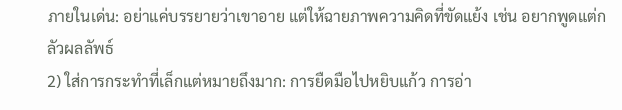ภายในเด่น: อย่าแค่บรรยายว่าเขาอาย แต่ให้ฉายภาพความคิดที่ขัดแย้ง เช่น อยากพูดแต่กลัวผลลัพธ์
2) ใส่การกระทำที่เล็กแต่หมายถึงมาก: การยืดมือไปหยิบแก้ว การอ่า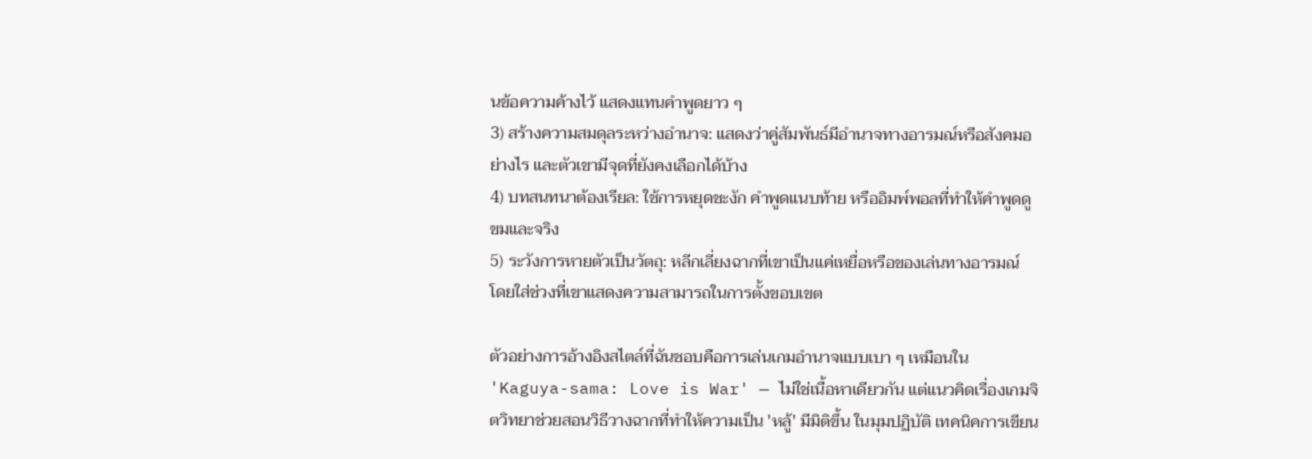นข้อความค้างไว้ แสดงแทนคำพูดยาว ๆ
3) สร้างความสมดุลระหว่างอำนาจ: แสดงว่าคู่สัมพันธ์มีอำนาจทางอารมณ์หรือสังคมอย่างไร และตัวเขามีจุดที่ยังคงเลือกได้บ้าง
4) บทสนทนาต้องเรียล: ใช้การหยุดชะงัก คำพูดแนบท้าย หรืออิมพ์พอลที่ทำให้คำพูดดูขมและจริง
5) ระวังการหายตัวเป็นวัตถุ: หลีกเลี่ยงฉากที่เขาเป็นแค่เหยื่อหรือของเล่นทางอารมณ์ โดยใส่ช่วงที่เขาแสดงความสามารถในการตั้งขอบเขต

ตัวอย่างการอ้างอิงสไตล์ที่ฉันชอบคือการเล่นเกมอำนาจแบบเบา ๆ เหมือนใน 'Kaguya-sama: Love is War' — ไม่ใช่เนื้อหาเดียวกัน แต่แนวคิดเรื่องเกมจิตวิทยาช่วยสอนวิธีวางฉากที่ทำให้ความเป็น 'หลู้' มีมิติขึ้น ในมุมปฏิบัติ เทคนิคการเขียน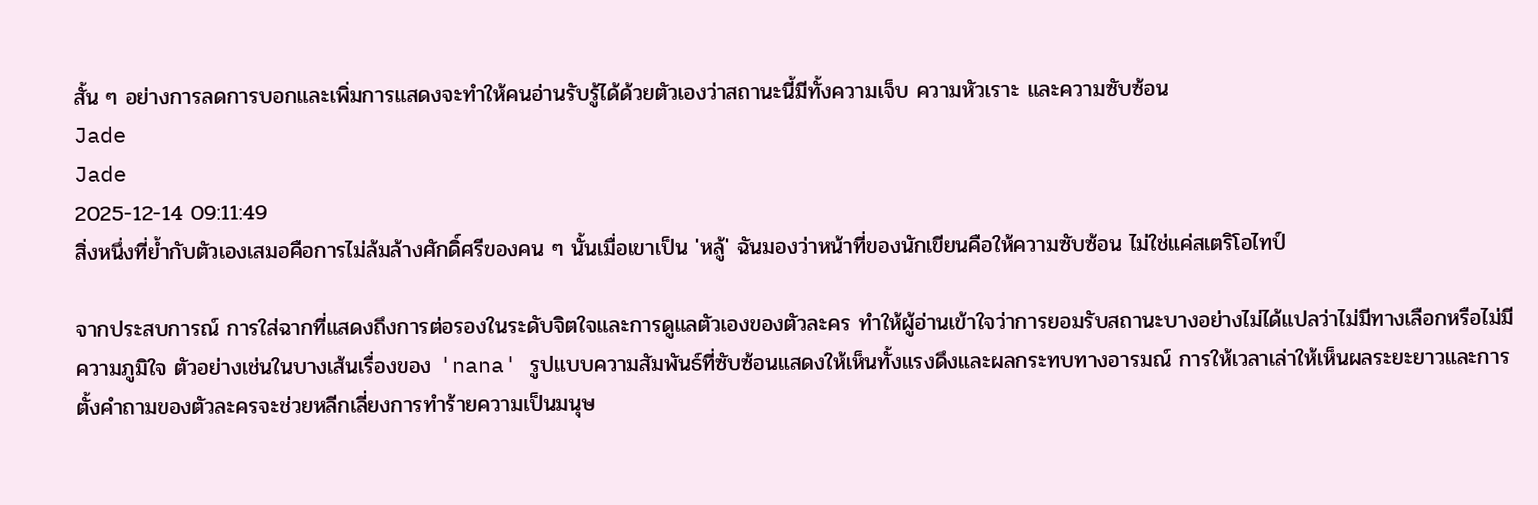สั้น ๆ อย่างการลดการบอกและเพิ่มการแสดงจะทำให้คนอ่านรับรู้ได้ด้วยตัวเองว่าสถานะนี้มีทั้งความเจ็บ ความหัวเราะ และความซับซ้อน
Jade
Jade
2025-12-14 09:11:49
สิ่งหนึ่งที่ย้ำกับตัวเองเสมอคือการไม่ล้มล้างศักดิ์ศรีของคน ๆ นั้นเมื่อเขาเป็น 'หลู้' ฉันมองว่าหน้าที่ของนักเขียนคือให้ความซับซ้อน ไม่ใช่แค่สเตริโอไทป์

จากประสบการณ์ การใส่ฉากที่แสดงถึงการต่อรองในระดับจิตใจและการดูแลตัวเองของตัวละคร ทำให้ผู้อ่านเข้าใจว่าการยอมรับสถานะบางอย่างไม่ได้แปลว่าไม่มีทางเลือกหรือไม่มีความภูมิใจ ตัวอย่างเช่นในบางเส้นเรื่องของ 'nana' รูปแบบความสัมพันธ์ที่ซับซ้อนแสดงให้เห็นทั้งแรงดึงและผลกระทบทางอารมณ์ การให้เวลาเล่าให้เห็นผลระยะยาวและการตั้งคำถามของตัวละครจะช่วยหลีกเลี่ยงการทำร้ายความเป็นมนุษ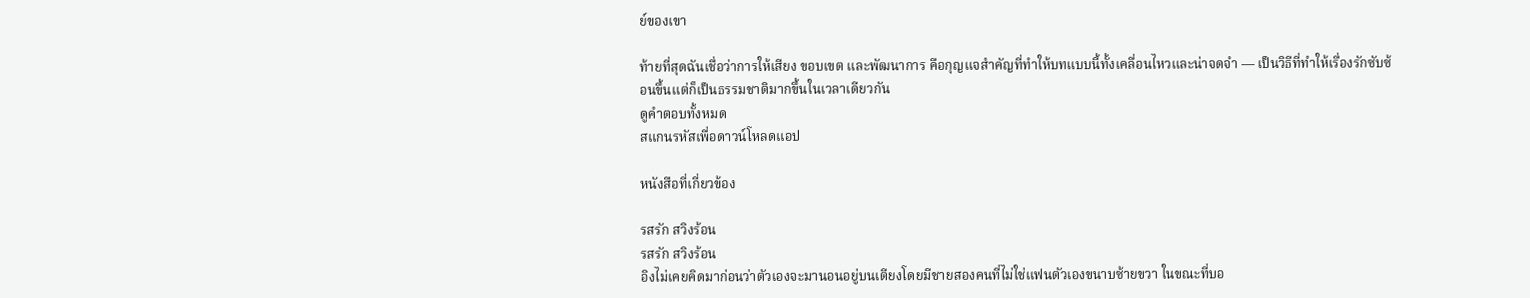ย์ของเขา

ท้ายที่สุดฉันเชื่อว่าการให้เสียง ขอบเขต และพัฒนาการ คือกุญแจสำคัญที่ทำให้บทแบบนี้ทั้งเคลื่อนไหวและน่าจดจำ — เป็นวิธีที่ทำให้เรื่องรักซับซ้อนขึ้นแต่ก็เป็นธรรมชาติมากขึ้นในเวลาเดียวกัน
ดูคำตอบทั้งหมด
สแกนรหัสเพื่อดาวน์โหลดแอป

หนังสือที่เกี่ยวข้อง

รสรัก สวิงร้อน
รสรัก สวิงร้อน
อิงไม่เคยคิดมาก่อนว่าตัวเองจะมานอนอยู่บนเตียงโดยมีชายสองคนที่ไม่ใช่แฟนตัวเองขนาบซ้ายขวา ในขณะที่บอ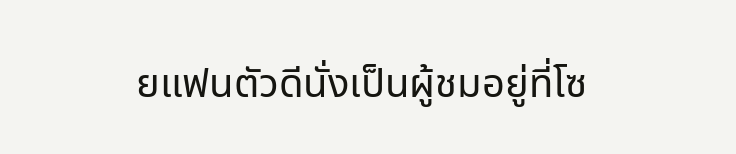ยแฟนตัวดีนั่งเป็นผู้ชมอยู่ที่โซ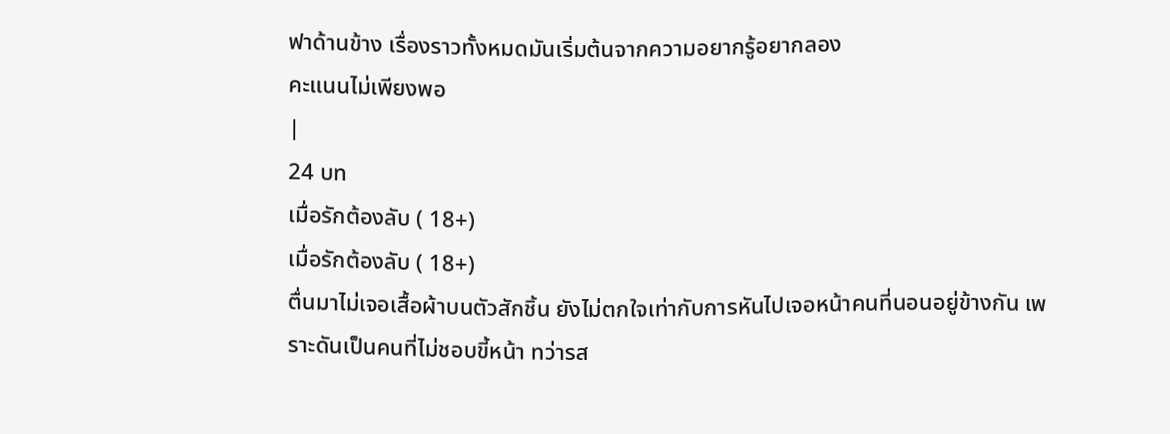ฟาด้านข้าง เรื่องราวทั้งหมดมันเริ่มต้นจากความอยากรู้อยากลอง
คะแนนไม่เพียงพอ
|
24 บท
เมื่อรักต้องลับ ( 18+)
เมื่อรักต้องลับ ( 18+)
ตื่นมาไม่เจอเสื้อผ้าบนตัวสักชิ้น ยังไม่ตกใจเท่ากับการหันไปเจอหน้าคนที่นอนอยู่ข้างกัน เพราะดันเป็นคนที่ไม่ชอบขี้หน้า ทว่ารส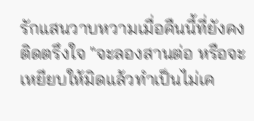รักแสนวาบหวามเมื่อคืนนี้ที่ยังคงติดตรึงใจ "จะลองสานต่อ หรือจะเหยียบให้มิดแล้วทำเป็นไม่เค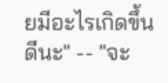ยมีอะไรเกิดขึ้นดีนะ" -- "จะ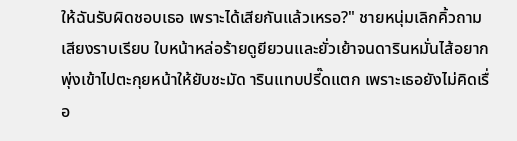ให้ฉันรับผิดชอบเธอ เพราะได้เสียกันแล้วเหรอ?" ชายหนุ่มเลิกคิ้วถามเสียงราบเรียบ ใบหน้าหล่อร้ายดูยียวนและยั่วเย้าจนดารินหมั่นไส้อยากพุ่งเข้าไปตะกุยหน้าให้ยับชะมัด ารินแทบปรี๊ดแตก เพราะเธอยังไม่คิดเรื่อ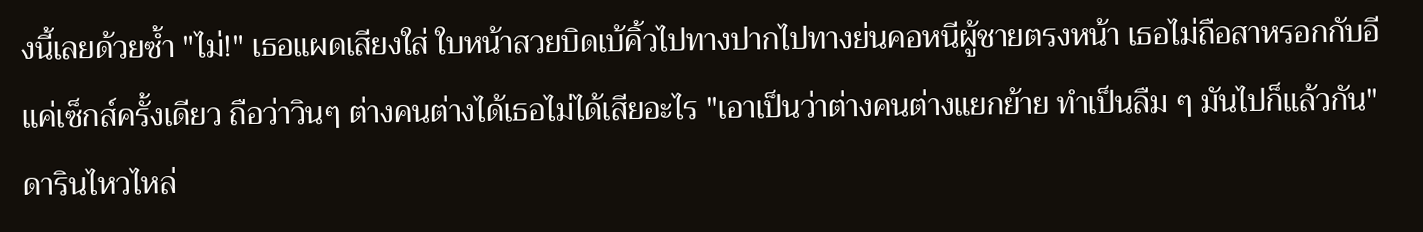งนี้เลยด้วยซ้ำ "ไม่!" เธอแผดเสียงใส่ ใบหน้าสวยบิดเบ้คิ้วไปทางปากไปทางย่นคอหนีผู้ชายตรงหน้า เธอไม่ถือสาหรอกกับอีแค่เซ็กส์ครั้งเดียว ถือว่าวินๆ ต่างคนต่างได้เธอไม่ได้เสียอะไร "เอาเป็นว่าต่างคนต่างแยกย้าย ทำเป็นลืม ๆ มันไปก็แล้วกัน" ดารินไหวไหล่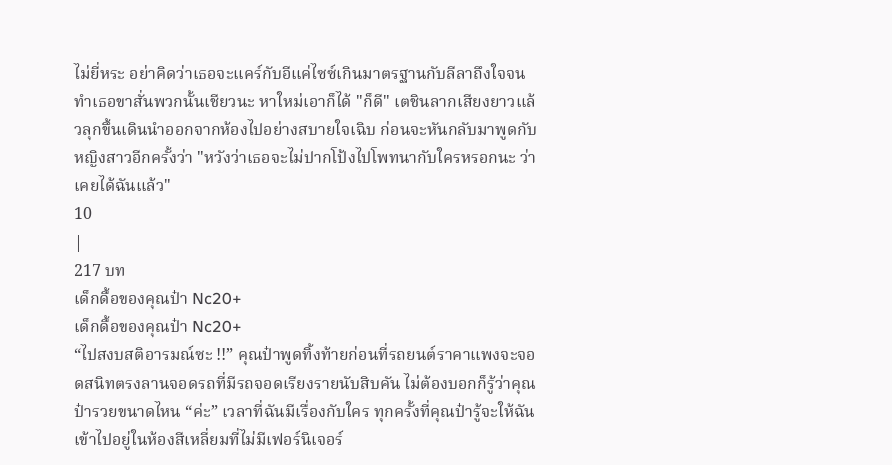ไม่ยี่หระ อย่าคิดว่าเธอจะแคร์กับอีแค่ไซซ์เกินมาตรฐานกับลีลาถึงใจจนทำเธอขาสั่นพวกนั้นเชียวนะ หาใหม่เอาก็ได้ "ก็ดี" เตชินลากเสียงยาวแล้วลุกขึ้นเดินนำออกจากห้องไปอย่างสบายใจเฉิบ ก่อนจะหันกลับมาพูดกับหญิงสาวอีกครั้งว่า "หวังว่าเธอจะไม่ปากโป้งไปโพทนากับใครหรอกนะ ว่าเคยได้ฉันแล้ว"
10
|
217 บท
เด็กดื้อของคุณป๋า Nc20+
เด็กดื้อของคุณป๋า Nc20+
“ไปสงบสติอารมณ์ซะ !!” คุณป๋าพูดทิ้งท้ายก่อนที่รถยนต์ราคาแพงจะจอดสนิทตรงลานจอดรถที่มีรถจอดเรียงรายนับสิบคัน ไม่ต้องบอกก็รู้ว่าคุณป๋ารวยขนาดไหน “ค่ะ” เวลาที่ฉันมีเรื่องกับใคร ทุกครั้งที่คุณป๋ารู้จะให้ฉันเข้าไปอยู่ในห้องสีเหลี่ยมที่ไม่มีเฟอร์นิเจอร์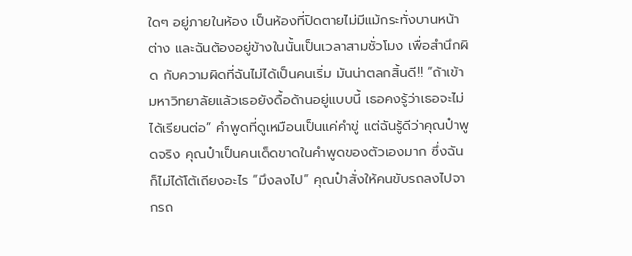ใดๆ อยู่ภายในห้อง เป็นห้องที่ปิดตายไม่มีแม้กระทั่งบานหน้าต่าง และฉันต้องอยู่ข้างในนั้นเป็นเวลาสามชั่วโมง เพื่อสำนึกผิด กับความผิดที่ฉันไม่ได้เป็นคนเริ่ม มันน่าตลกสิ้นดี!! “ถ้าเข้ามหาวิทยาลัยแล้วเธอยังดื้อด้านอยู่แบบนี้ เธอคงรู้ว่าเธอจะไม่ได้เรียนต่อ” คำพูดที่ดูเหมือนเป็นแค่คำขู่ แต่ฉันรู้ดีว่าคุณป๋าพูดจริง คุณป๋าเป็นคนเด็ดขาดในคำพูดของตัวเองมาก ซึ่งฉันก็ไม่ได้โต้เถียงอะไร “มึงลงไป” คุณป๋าสั่งให้คนขับรถลงไปจากรถ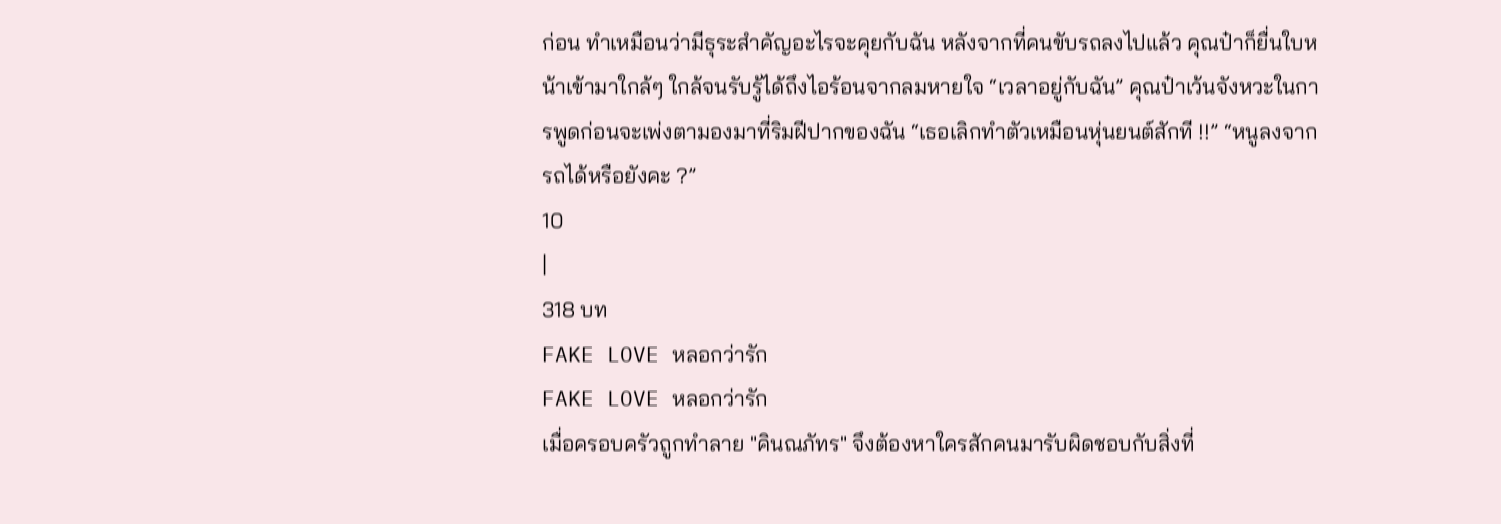ก่อน ทำเหมือนว่ามีธุระสำคัญอะไรจะคุยกับฉัน หลังจากที่คนขับรถลงไปแล้ว คุณป๋าก็ยื่นใบหน้าเข้ามาใกล้ๆ ใกล้จนรับรู้ได้ถึงไอร้อนจากลมหายใจ “เวลาอยู่กับฉัน” คุณป๋าเว้นจังหวะในการพูดก่อนจะเพ่งตามองมาที่ริมฝีปากของฉัน “เธอเลิกทำตัวเหมือนหุ่นยนต์สักที !!” “หนูลงจากรถได้หรือยังคะ ?”
10
|
318 บท
FAKE LOVE หลอกว่ารัก
FAKE LOVE หลอกว่ารัก
เมื่อครอบครัวถูกทำลาย "คินณภัทร" จึงต้องหาใครสักคนมารับผิดชอบกับสิ่งที่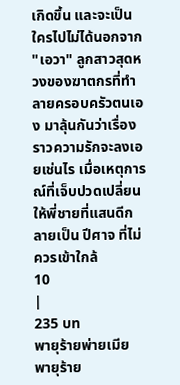เกิดขึ้น และจะเป็นใครไปไม่ได้นอกจาก "เอวา" ลูกสาวสุดหวงของฆาตกรที่ทำลายครอบครัวตนเอง มาลุ้นกันว่าเรื่องราวความรักจะลงเอยเช่นไร เมื่อเหตุการณ์ที่เจ็บปวดเปลี่ยนให้พี่ชายที่แสนดีกลายเป็น ปีศาจ ที่ไม่ควรเข้าใกล้
10
|
235 บท
พายุร้ายพ่ายเมีย
พายุร้าย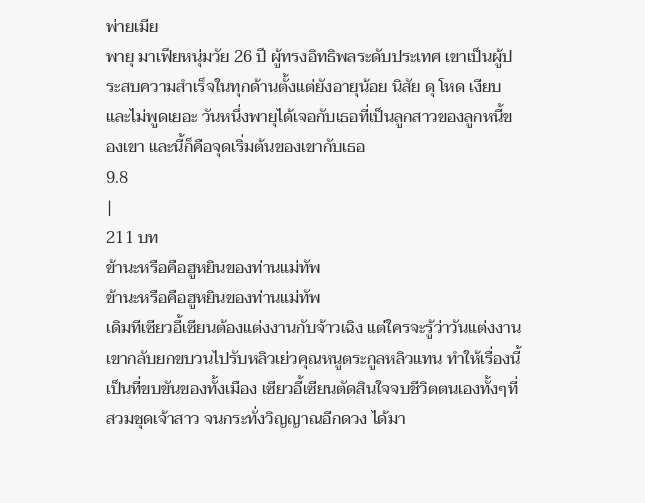พ่ายเมีย
พายุ มาเฟียหนุ่มวัย 26 ปี ผู้ทรงอิทธิพลระดับประเทศ เขาเป็นผู้ประสบความสำเร็จในทุกด้านตั้งแต่ยังอายุน้อย นิสัย ดุ โหด เงียบ และไม่พูดเยอะ วันหนึ่งพายุได้เจอกับเธอที่เป็นลูกสาวของลูกหนี้ของเขา และนี้ก็คือจุดเริ่มต้นของเขากับเธอ
9.8
|
211 บท
ข้านะหรือคือฮูหยินของท่านแม่ทัพ
ข้านะหรือคือฮูหยินของท่านแม่ทัพ
เดิมทีเซียวอี้เซียนต้องแต่งงานกับจ้าวเฉิง แต่ใครจะรู้ว่าวันแต่งงานเขากลับยกขบวนไปรับหลิวเย่วคุณหนูตระกูลหลิวแทน ทำให้เรื่องนี้เป็นที่ขบขันของทั้งเมือง เซียวอี้เซียนตัดสินใจจบชีวิตตนเองทั้งๆที่สวมชุดเจ้าสาว จนกระทั่งวิญญาณอีกดวง ได้มา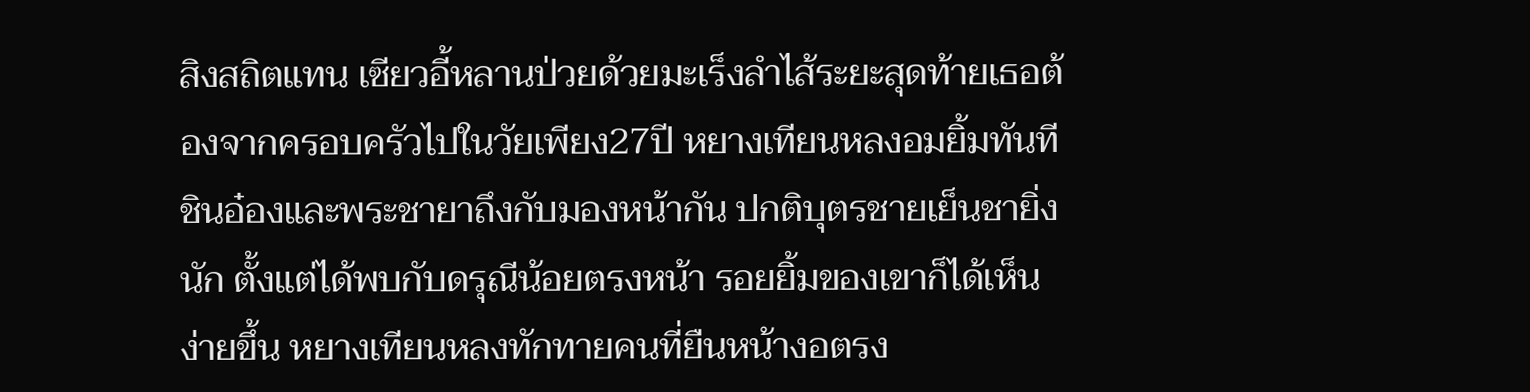สิงสถิตแทน เซียวอี้หลานป่วยด้วยมะเร็งลำไส้ระยะสุดท้ายเธอต้องจากครอบครัวไปในวัยเพียง27ปี หยางเทียนหลงอมยิ้มทันที ชินอ๋องและพระชายาถึงกับมองหน้ากัน ปกติบุตรชายเย็นชายิ่งนัก ตั้งแต่ได้พบกับดรุณีน้อยตรงหน้า รอยยิ้มของเขาก็ได้เห็นง่ายขึ้น หยางเทียนหลงทักทายคนที่ยืนหน้างอตรง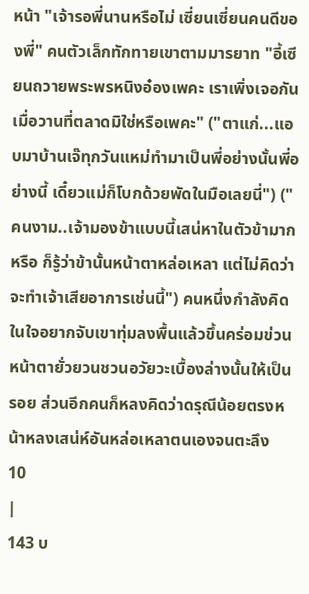หน้า "เจ้ารอพี่นานหรือไม่ เซี่ยนเซี่ยนคนดีของพี่" คนตัวเล็กทักทายเขาตามมารยาท "อี้เซียนถวายพระพรหนิงอ๋องเพคะ เราเพิ่งเจอกันเมื่อวานที่ตลาดมิใช่หรือเพคะ" ("ตาแก่...แอบมาบ้านเจ๊ทุกวันแหม่ทำมาเป็นพี่อย่างนั้นพี่อย่างนี้ เดี๋ยวแม่ก็โบกด้วยพัดในมือเลยนี่") ("คนงาม..เจ้ามองข้าแบบนี้เสน่หาในตัวข้ามากหรือ ก็รู้ว่าข้านั้นหน้าตาหล่อเหลา แต่ไม่คิดว่าจะทำเจ้าเสียอาการเช่นนี้") คนหนึ่งกำลังคิดในใจอยากจับเขาทุ่มลงพื้นแล้วขึ้นคร่อมข่วนหน้าตายั่วยวนชวนอวัยวะเบื้องล่างนั้นให้เป็นรอย ส่วนอีกคนก็หลงคิดว่าดรุณีน้อยตรงหน้าหลงเสน่ห์อันหล่อเหลาตนเองจนตะลึง
10
|
143 บ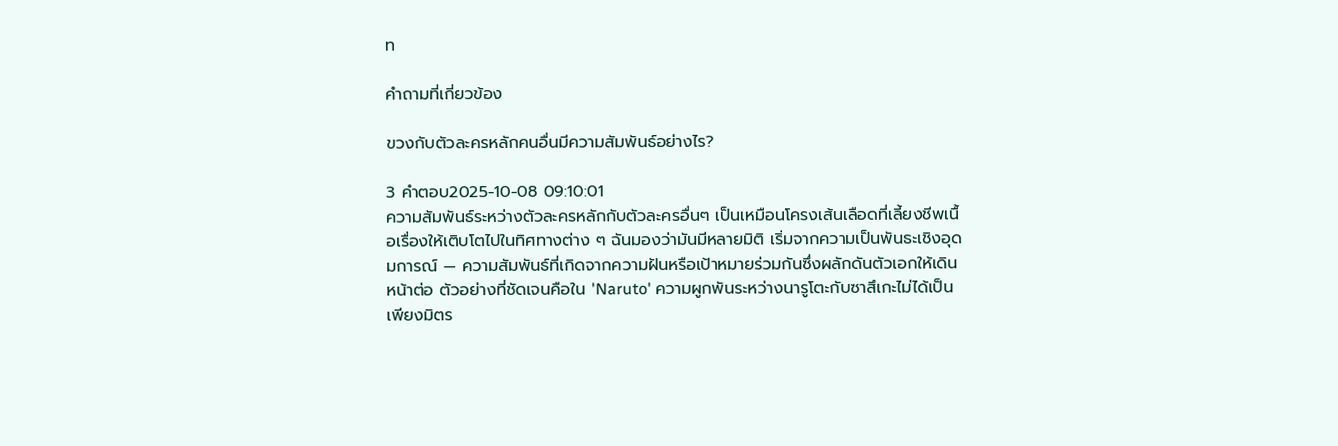ท

คำถามที่เกี่ยวข้อง

ขวงกับตัวละครหลักคนอื่นมีความสัมพันธ์อย่างไร?

3 คำตอบ2025-10-08 09:10:01
ความสัมพันธ์ระหว่างตัวละครหลักกับตัวละครอื่นๆ เป็นเหมือนโครงเส้นเลือดที่เลี้ยงชีพเนื้อเรื่องให้เติบโตไปในทิศทางต่าง ๆ ฉันมองว่ามันมีหลายมิติ เริ่มจากความเป็นพันธะเชิงอุดมการณ์ — ความสัมพันธ์ที่เกิดจากความฝันหรือเป้าหมายร่วมกันซึ่งผลักดันตัวเอกให้เดินหน้าต่อ ตัวอย่างที่ชัดเจนคือใน 'Naruto' ความผูกพันระหว่างนารูโตะกับซาสึเกะไม่ได้เป็นเพียงมิตร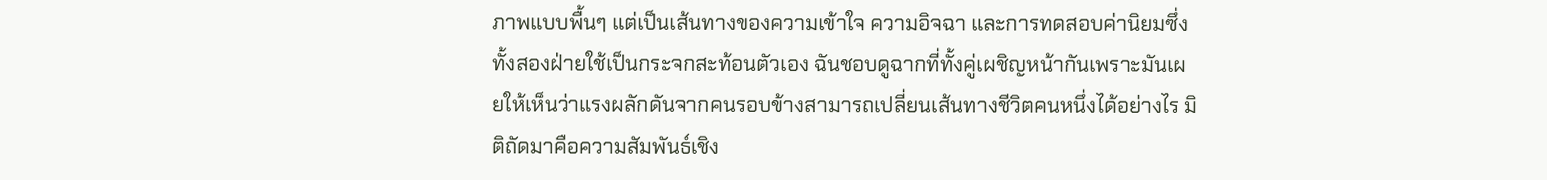ภาพแบบพื้นๆ แต่เป็นเส้นทางของความเข้าใจ ความอิจฉา และการทดสอบค่านิยมซึ่งทั้งสองฝ่ายใช้เป็นกระจกสะท้อนตัวเอง ฉันชอบดูฉากที่ทั้งคู่เผชิญหน้ากันเพราะมันเผยให้เห็นว่าแรงผลักดันจากคนรอบข้างสามารถเปลี่ยนเส้นทางชีวิตคนหนึ่งได้อย่างไร มิติถัดมาคือความสัมพันธ์เชิง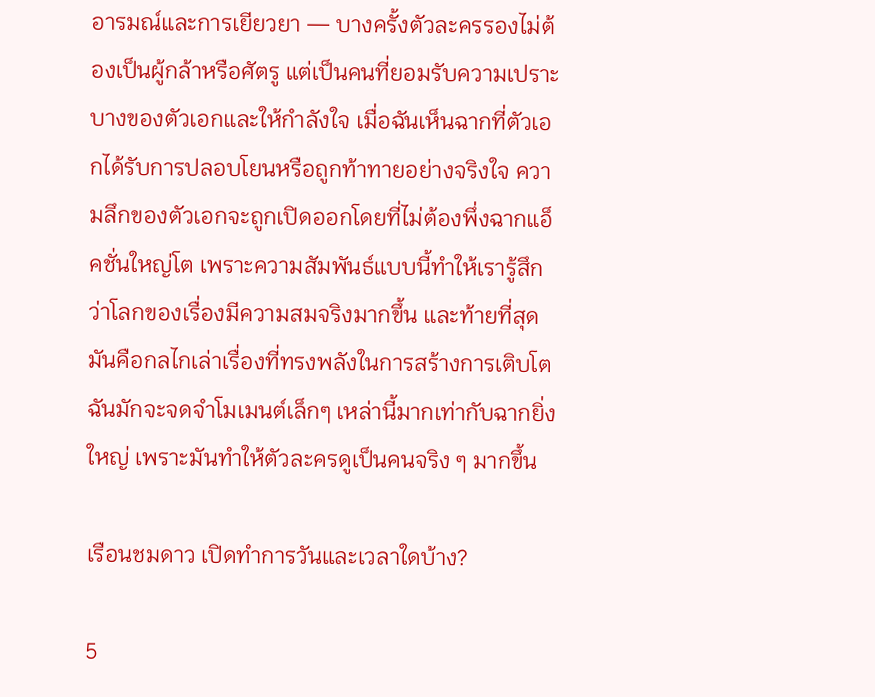อารมณ์และการเยียวยา — บางครั้งตัวละครรองไม่ต้องเป็นผู้กล้าหรือศัตรู แต่เป็นคนที่ยอมรับความเปราะบางของตัวเอกและให้กำลังใจ เมื่อฉันเห็นฉากที่ตัวเอกได้รับการปลอบโยนหรือถูกท้าทายอย่างจริงใจ ความลึกของตัวเอกจะถูกเปิดออกโดยที่ไม่ต้องพึ่งฉากแอ็คชั่นใหญ่โต เพราะความสัมพันธ์แบบนี้ทำให้เรารู้สึกว่าโลกของเรื่องมีความสมจริงมากขึ้น และท้ายที่สุดมันคือกลไกเล่าเรื่องที่ทรงพลังในการสร้างการเติบโต ฉันมักจะจดจำโมเมนต์เล็กๆ เหล่านี้มากเท่ากับฉากยิ่งใหญ่ เพราะมันทำให้ตัวละครดูเป็นคนจริง ๆ มากขึ้น

เรือนชมดาว เปิดทำการวันและเวลาใดบ้าง?

5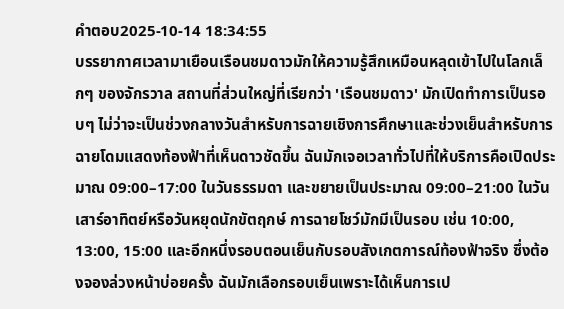คำตอบ2025-10-14 18:34:55
บรรยากาศเวลามาเยือนเรือนชมดาวมักให้ความรู้สึกเหมือนหลุดเข้าไปในโลกเล็กๆ ของจักรวาล สถานที่ส่วนใหญ่ที่เรียกว่า 'เรือนชมดาว' มักเปิดทำการเป็นรอบๆ ไม่ว่าจะเป็นช่วงกลางวันสำหรับการฉายเชิงการศึกษาและช่วงเย็นสำหรับการฉายโดมแสดงท้องฟ้าที่เห็นดาวชัดขึ้น ฉันมักเจอเวลาทั่วไปที่ให้บริการคือเปิดประมาณ 09:00–17:00 ในวันธรรมดา และขยายเป็นประมาณ 09:00–21:00 ในวันเสาร์อาทิตย์หรือวันหยุดนักขัตฤกษ์ การฉายโชว์มักมีเป็นรอบ เช่น 10:00, 13:00, 15:00 และอีกหนึ่งรอบตอนเย็นกับรอบสังเกตการณ์ท้องฟ้าจริง ซึ่งต้องจองล่วงหน้าบ่อยครั้ง ฉันมักเลือกรอบเย็นเพราะได้เห็นการเป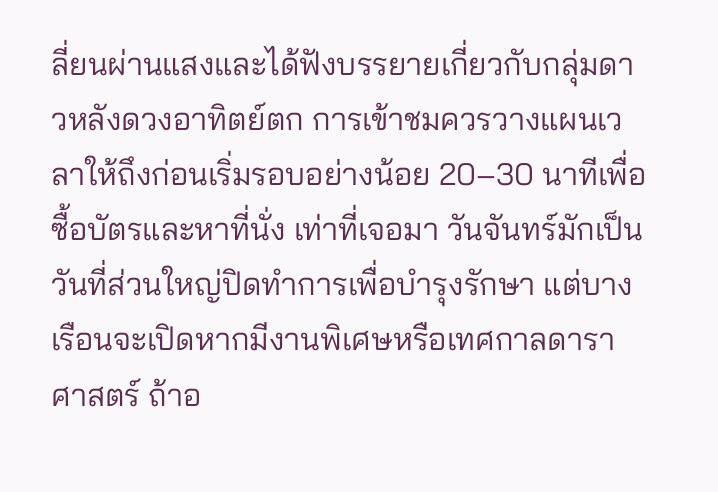ลี่ยนผ่านแสงและได้ฟังบรรยายเกี่ยวกับกลุ่มดาวหลังดวงอาทิตย์ตก การเข้าชมควรวางแผนเวลาให้ถึงก่อนเริ่มรอบอย่างน้อย 20–30 นาทีเพื่อซื้อบัตรและหาที่นั่ง เท่าที่เจอมา วันจันทร์มักเป็นวันที่ส่วนใหญ่ปิดทำการเพื่อบำรุงรักษา แต่บางเรือนจะเปิดหากมีงานพิเศษหรือเทศกาลดาราศาสตร์ ถ้าอ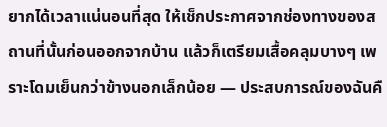ยากได้เวลาแน่นอนที่สุด ให้เช็กประกาศจากช่องทางของสถานที่นั้นก่อนออกจากบ้าน แล้วก็เตรียมเสื้อคลุมบางๆ เพราะโดมเย็นกว่าข้างนอกเล็กน้อย — ประสบการณ์ของฉันคื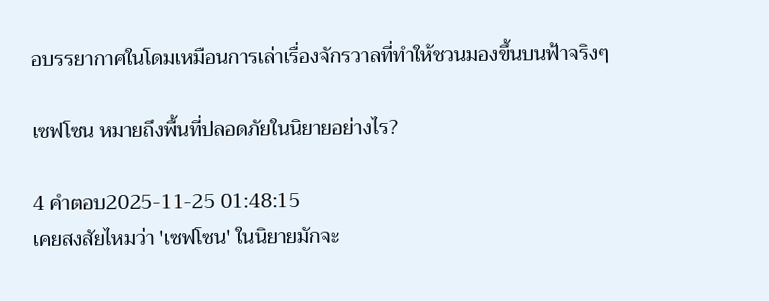อบรรยากาศในโดมเหมือนการเล่าเรื่องจักรวาลที่ทำให้ชวนมองขึ้นบนฟ้าจริงๆ

เซฟโซน หมายถึงพื้นที่ปลอดภัยในนิยายอย่างไร?

4 คำตอบ2025-11-25 01:48:15
เคยสงสัยไหมว่า 'เซฟโซน' ในนิยายมักจะ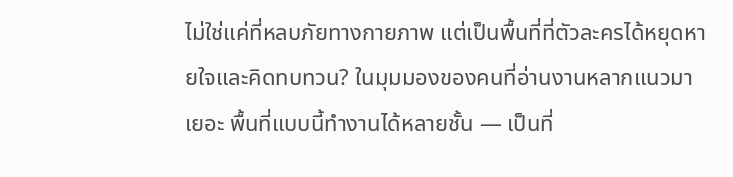ไม่ใช่แค่ที่หลบภัยทางกายภาพ แต่เป็นพื้นที่ที่ตัวละครได้หยุดหายใจและคิดทบทวน? ในมุมมองของคนที่อ่านงานหลากแนวมาเยอะ พื้นที่แบบนี้ทำงานได้หลายชั้น — เป็นที่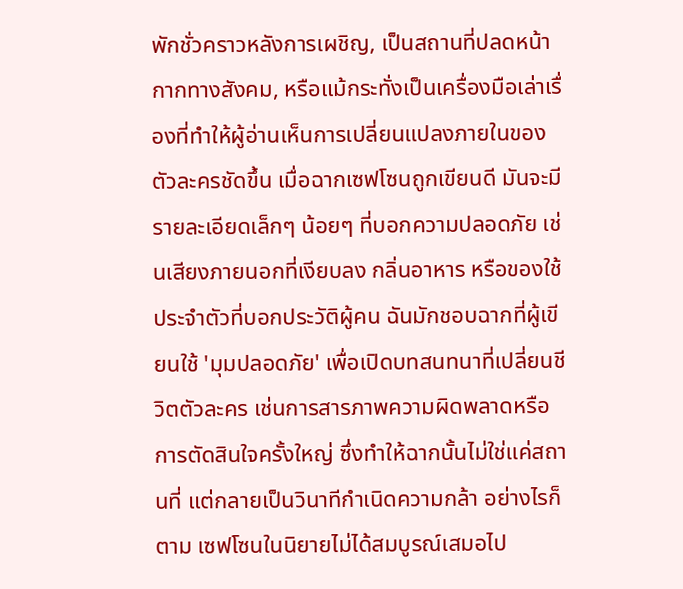พักชั่วคราวหลังการเผชิญ, เป็นสถานที่ปลดหน้ากากทางสังคม, หรือแม้กระทั่งเป็นเครื่องมือเล่าเรื่องที่ทำให้ผู้อ่านเห็นการเปลี่ยนแปลงภายในของตัวละครชัดขึ้น เมื่อฉากเซฟโซนถูกเขียนดี มันจะมีรายละเอียดเล็กๆ น้อยๆ ที่บอกความปลอดภัย เช่นเสียงภายนอกที่เงียบลง กลิ่นอาหาร หรือของใช้ประจำตัวที่บอกประวัติผู้คน ฉันมักชอบฉากที่ผู้เขียนใช้ 'มุมปลอดภัย' เพื่อเปิดบทสนทนาที่เปลี่ยนชีวิตตัวละคร เช่นการสารภาพความผิดพลาดหรือการตัดสินใจครั้งใหญ่ ซึ่งทำให้ฉากนั้นไม่ใช่แค่สถานที่ แต่กลายเป็นวินาทีกำเนิดความกล้า อย่างไรก็ตาม เซฟโซนในนิยายไม่ได้สมบูรณ์เสมอไป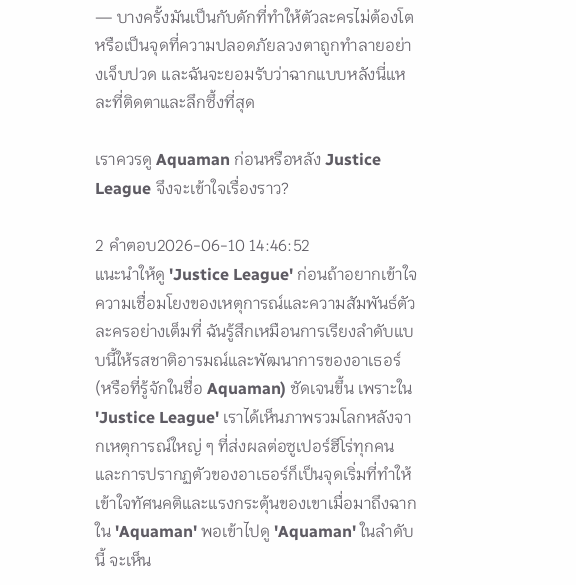— บางครั้งมันเป็นกับดักที่ทำให้ตัวละครไม่ต้องโต หรือเป็นจุดที่ความปลอดภัยลวงตาถูกทำลายอย่างเจ็บปวด และฉันจะยอมรับว่าฉากแบบหลังนี่แหละที่ติดตาและลึกซึ้งที่สุด

เราควรดู Aquaman ก่อนหรือหลัง Justice League จึงจะเข้าใจเรื่องราว?

2 คำตอบ2026-06-10 14:46:52
แนะนำให้ดู 'Justice League' ก่อนถ้าอยากเข้าใจความเชื่อมโยงของเหตุการณ์และความสัมพันธ์ตัวละครอย่างเต็มที่ ฉันรู้สึกเหมือนการเรียงลำดับแบบนี้ให้รสชาติอารมณ์และพัฒนาการของอาเธอร์ (หรือที่รู้จักในชื่อ Aquaman) ชัดเจนขึ้น เพราะใน 'Justice League' เราได้เห็นภาพรวมโลกหลังจากเหตุการณ์ใหญ่ ๆ ที่ส่งผลต่อซูเปอร์ฮีโร่ทุกคน และการปรากฏตัวของอาเธอร์ก็เป็นจุดเริ่มที่ทำให้เข้าใจทัศนคติและแรงกระตุ้นของเขาเมื่อมาถึงฉากใน 'Aquaman' พอเข้าไปดู 'Aquaman' ในลำดับนี้ จะเห็น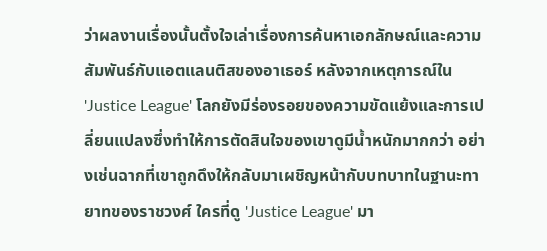ว่าผลงานเรื่องนั้นตั้งใจเล่าเรื่องการค้นหาเอกลักษณ์และความสัมพันธ์กับแอตแลนติสของอาเธอร์ หลังจากเหตุการณ์ใน 'Justice League' โลกยังมีร่องรอยของความขัดแย้งและการเปลี่ยนแปลงซึ่งทำให้การตัดสินใจของเขาดูมีน้ำหนักมากกว่า อย่างเช่นฉากที่เขาถูกดึงให้กลับมาเผชิญหน้ากับบทบาทในฐานะทายาทของราชวงศ์ ใครที่ดู 'Justice League' มา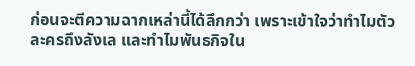ก่อนจะตีความฉากเหล่านี้ได้ลึกกว่า เพราะเข้าใจว่าทำไมตัวละครถึงลังเล และทำไมพันธกิจใน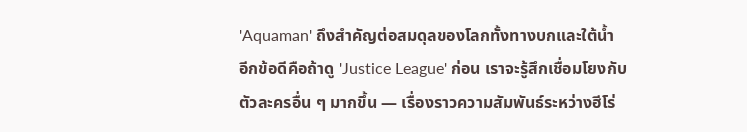'Aquaman' ถึงสำคัญต่อสมดุลของโลกทั้งทางบกและใต้น้ำ อีกข้อดีคือถ้าดู 'Justice League' ก่อน เราจะรู้สึกเชื่อมโยงกับตัวละครอื่น ๆ มากขึ้น — เรื่องราวความสัมพันธ์ระหว่างฮีโร่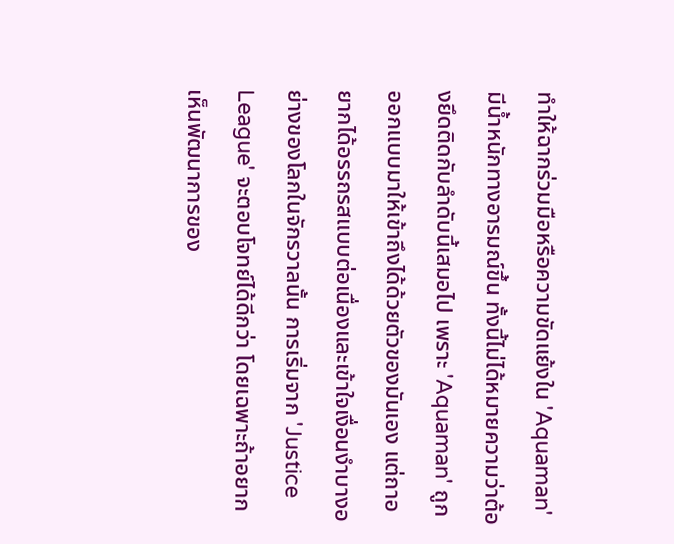ทำให้ฉากร่วมมือหรือความขัดแย้งใน 'Aquaman' มีน้ำหนักทางอารมณ์ขึ้น ทั้งนี้ไม่ได้หมายความว่าต้องยึดติดกับลำดับนี้เสมอไป เพราะ 'Aquaman' ถูกออกแบบมาให้เข้าถึงได้ด้วยตัวของมันเอง แต่ถาอยากได้อรรถรสแบบต่อเนื่องและเข้าใจเงื่อนงำบางอย่างของโลกในจักรวาลนั้น การเริ่มจาก 'Justice League' จะตอบโจทย์ได้ดีกว่า โดยเฉพาะถ้าอยากเห็นพัฒนาการของ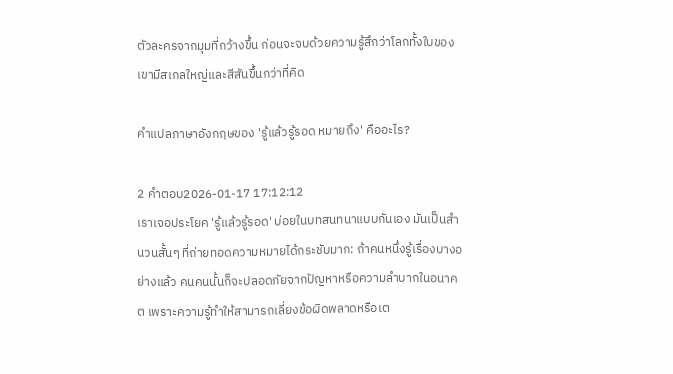ตัวละครจากมุมที่กว้างขึ้น ก่อนจะจบด้วยความรู้สึกว่าโลกทั้งใบของเขามีสเกลใหญ่และสีสันขึ้นกว่าที่คิด

คำแปลภาษาอังกฤษของ 'รู้แล้วรู้รอด หมายถึง' คืออะไร?

2 คำตอบ2026-01-17 17:12:12
เราเจอประโยค 'รู้แล้วรู้รอด' บ่อยในบทสนทนาแบบกันเอง มันเป็นสำนวนสั้นๆ ที่ถ่ายทอดความหมายได้กระชับมาก: ถ้าคนหนึ่งรู้เรื่องบางอย่างแล้ว คนคนนั้นก็จะปลอดภัยจากปัญหาหรือความลำบากในอนาคต เพราะความรู้ทำให้สามารถเลี่ยงข้อผิดพลาดหรือเต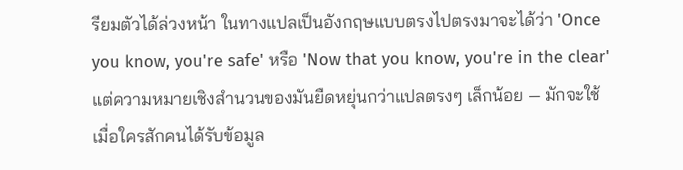รียมตัวได้ล่วงหน้า ในทางแปลเป็นอังกฤษแบบตรงไปตรงมาจะได้ว่า 'Once you know, you're safe' หรือ 'Now that you know, you're in the clear' แต่ความหมายเชิงสำนวนของมันยืดหยุ่นกว่าแปลตรงๆ เล็กน้อย — มักจะใช้เมื่อใครสักคนได้รับข้อมูล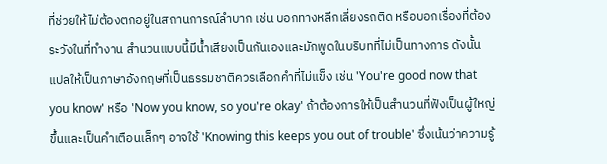ที่ช่วยให้ไม่ต้องตกอยู่ในสถานการณ์ลำบาก เช่น บอกทางหลีกเลี่ยงรถติด หรือบอกเรื่องที่ต้องระวังในที่ทำงาน สำนวนแบบนี้มีน้ำเสียงเป็นกันเองและมักพูดในบริบทที่ไม่เป็นทางการ ดังนั้นแปลให้เป็นภาษาอังกฤษที่เป็นธรรมชาติควรเลือกคำที่ไม่แข็ง เช่น 'You're good now that you know' หรือ 'Now you know, so you're okay' ถ้าต้องการให้เป็นสำนวนที่ฟังเป็นผู้ใหญ่ขึ้นและเป็นคำเตือนเล็กๆ อาจใช้ 'Knowing this keeps you out of trouble' ซึ่งเน้นว่าความรู้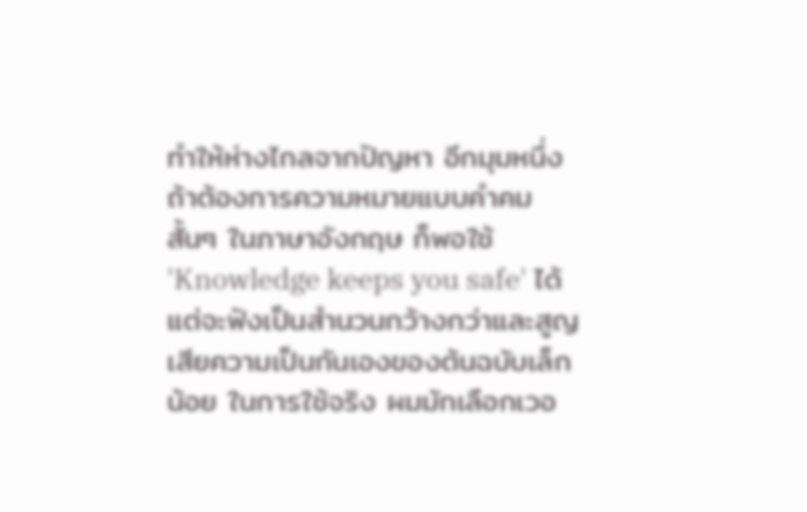ทำให้ห่างไกลจากปัญหา อีกมุมหนึ่งถ้าต้องการความหมายแบบคำคมสั้นๆ ในภาษาอังกฤษ ก็พอใช้ 'Knowledge keeps you safe' ได้ แต่จะฟังเป็นสำนวนกว้างกว่าและสูญเสียความเป็นกันเองของต้นฉบับเล็กน้อย ในการใช้จริง ผมมักเลือกเวอ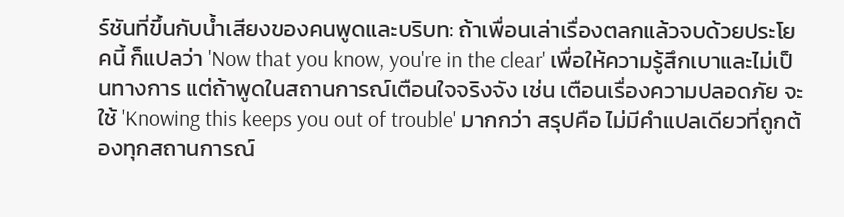ร์ชันที่ขึ้นกับน้ำเสียงของคนพูดและบริบท: ถ้าเพื่อนเล่าเรื่องตลกแล้วจบด้วยประโยคนี้ ก็แปลว่า 'Now that you know, you're in the clear' เพื่อให้ความรู้สึกเบาและไม่เป็นทางการ แต่ถ้าพูดในสถานการณ์เตือนใจจริงจัง เช่น เตือนเรื่องความปลอดภัย จะใช้ 'Knowing this keeps you out of trouble' มากกว่า สรุปคือ ไม่มีคำแปลเดียวที่ถูกต้องทุกสถานการณ์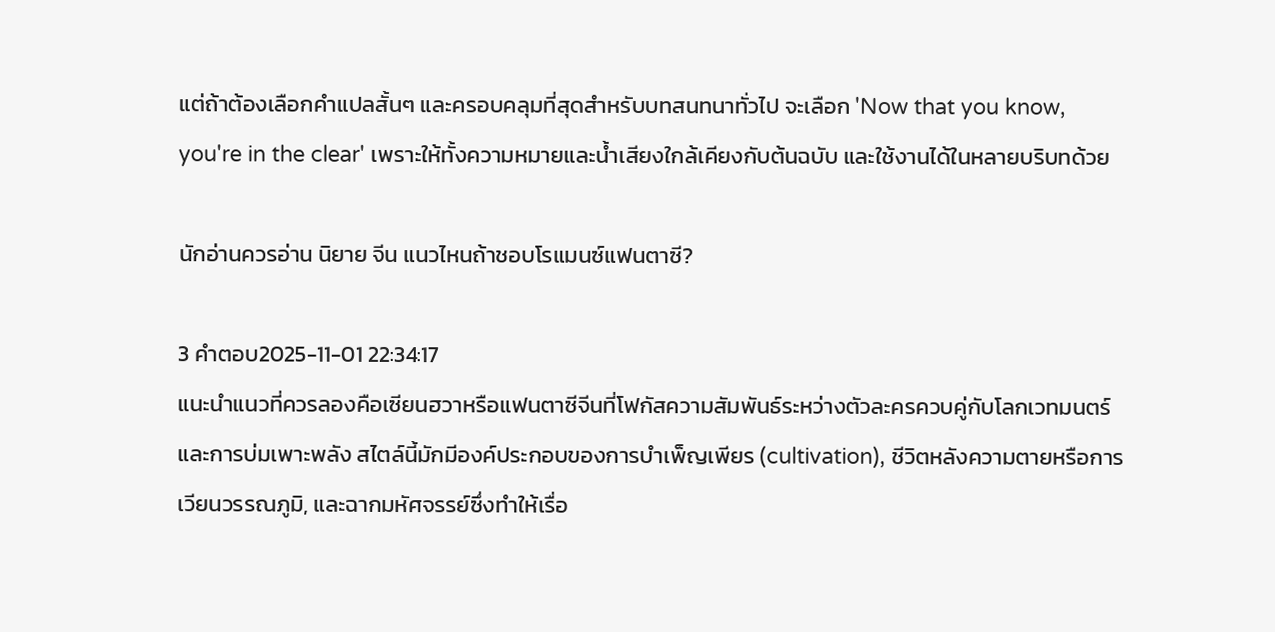แต่ถ้าต้องเลือกคำแปลสั้นๆ และครอบคลุมที่สุดสำหรับบทสนทนาทั่วไป จะเลือก 'Now that you know, you're in the clear' เพราะให้ทั้งความหมายและน้ำเสียงใกล้เคียงกับต้นฉบับ และใช้งานได้ในหลายบริบทด้วย

นักอ่านควรอ่าน นิยาย จีน แนวไหนถ้าชอบโรแมนซ์แฟนตาซี?

3 คำตอบ2025-11-01 22:34:17
แนะนำแนวที่ควรลองคือเซียนฮวาหรือแฟนตาซีจีนที่โฟกัสความสัมพันธ์ระหว่างตัวละครควบคู่กับโลกเวทมนตร์และการบ่มเพาะพลัง สไตล์นี้มักมีองค์ประกอบของการบำเพ็ญเพียร (cultivation), ชีวิตหลังความตายหรือการเวียนวรรณภูมิ, และฉากมหัศจรรย์ซึ่งทำให้เรื่อ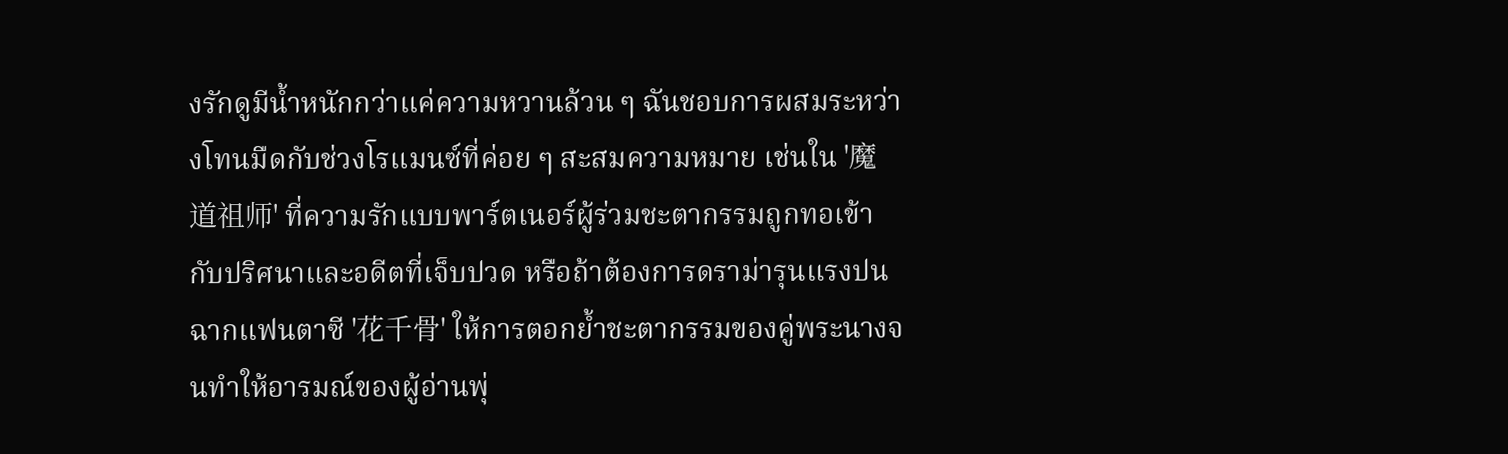งรักดูมีน้ำหนักกว่าแค่ความหวานล้วน ๆ ฉันชอบการผสมระหว่างโทนมืดกับช่วงโรแมนซ์ที่ค่อย ๆ สะสมความหมาย เช่นใน '魔道祖师' ที่ความรักแบบพาร์ตเนอร์ผู้ร่วมชะตากรรมถูกทอเข้ากับปริศนาและอดีตที่เจ็บปวด หรือถ้าต้องการดราม่ารุนแรงปนฉากแฟนตาซี '花千骨' ให้การตอกย้ำชะตากรรมของคู่พระนางจนทำให้อารมณ์ของผู้อ่านพุ่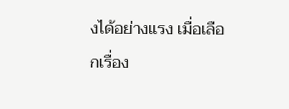งได้อย่างแรง เมื่อเลือกเรื่อง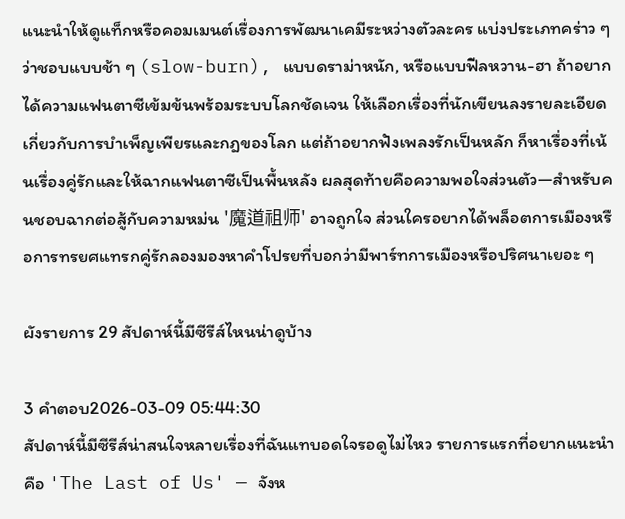แนะนำให้ดูแท็กหรือคอมเมนต์เรื่องการพัฒนาเคมีระหว่างตัวละคร แบ่งประเภทคร่าว ๆ ว่าชอบแบบช้า ๆ (slow-burn), แบบดราม่าหนัก, หรือแบบฟีลหวาน-ฮา ถ้าอยากได้ความแฟนตาซีเข้มข้นพร้อมระบบโลกชัดเจน ให้เลือกเรื่องที่นักเขียนลงรายละเอียดเกี่ยวกับการบำเพ็ญเพียรและกฎของโลก แต่ถ้าอยากฟังเพลงรักเป็นหลัก ก็หาเรื่องที่เน้นเรื่องคู่รักและให้ฉากแฟนตาซีเป็นพื้นหลัง ผลสุดท้ายคือความพอใจส่วนตัว—สำหรับคนชอบฉากต่อสู้กับความหม่น '魔道祖师' อาจถูกใจ ส่วนใครอยากได้พล็อตการเมืองหรือการทรยศแทรกคู่รักลองมองหาคำโปรยที่บอกว่ามีพาร์ทการเมืองหรือปริศนาเยอะ ๆ

ผังรายการ 29 สัปดาห์นี้มีซีรีส์ไหนน่าดูบ้าง

3 คำตอบ2026-03-09 05:44:30
สัปดาห์นี้มีซีรีส์น่าสนใจหลายเรื่องที่ฉันแทบอดใจรอดูไม่ไหว รายการแรกที่อยากแนะนำคือ 'The Last of Us' — จังห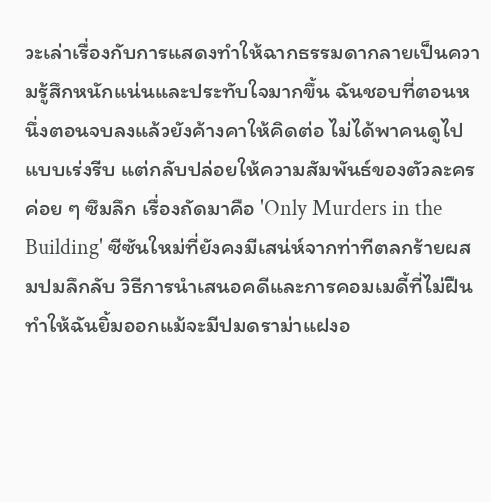วะเล่าเรื่องกับการแสดงทำให้ฉากธรรมดากลายเป็นความรู้สึกหนักแน่นและประทับใจมากขึ้น ฉันชอบที่ตอนหนึ่งตอนจบลงแล้วยังค้างคาให้คิดต่อ ไม่ได้พาคนดูไปแบบเร่งรีบ แต่กลับปล่อยให้ความสัมพันธ์ของตัวละครค่อย ๆ ซึมลึก เรื่องถัดมาคือ 'Only Murders in the Building' ซีซันใหม่ที่ยังคงมีเสน่ห์จากท่าทีตลกร้ายผสมปมลึกลับ วิธีการนำเสนอคดีและการคอมเมดี้ที่ไม่ฝืนทำให้ฉันยิ้มออกแม้จะมีปมดราม่าแฝงอ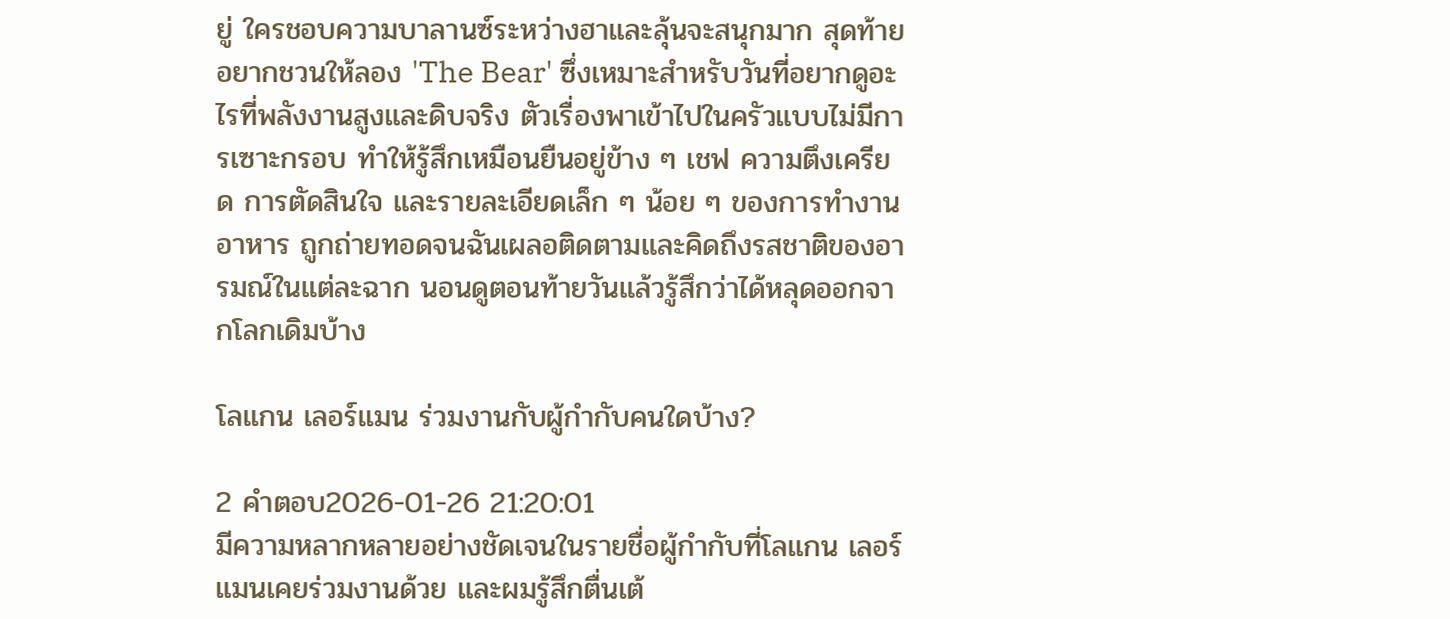ยู่ ใครชอบความบาลานซ์ระหว่างฮาและลุ้นจะสนุกมาก สุดท้ายอยากชวนให้ลอง 'The Bear' ซึ่งเหมาะสำหรับวันที่อยากดูอะไรที่พลังงานสูงและดิบจริง ตัวเรื่องพาเข้าไปในครัวแบบไม่มีการเซาะกรอบ ทำให้รู้สึกเหมือนยืนอยู่ข้าง ๆ เชฟ ความตึงเครียด การตัดสินใจ และรายละเอียดเล็ก ๆ น้อย ๆ ของการทำงานอาหาร ถูกถ่ายทอดจนฉันเผลอติดตามและคิดถึงรสชาติของอารมณ์ในแต่ละฉาก นอนดูตอนท้ายวันแล้วรู้สึกว่าได้หลุดออกจากโลกเดิมบ้าง

โลแกน เลอร์แมน ร่วมงานกับผู้กำกับคนใดบ้าง?

2 คำตอบ2026-01-26 21:20:01
มีความหลากหลายอย่างชัดเจนในรายชื่อผู้กำกับที่โลแกน เลอร์แมนเคยร่วมงานด้วย และผมรู้สึกตื่นเต้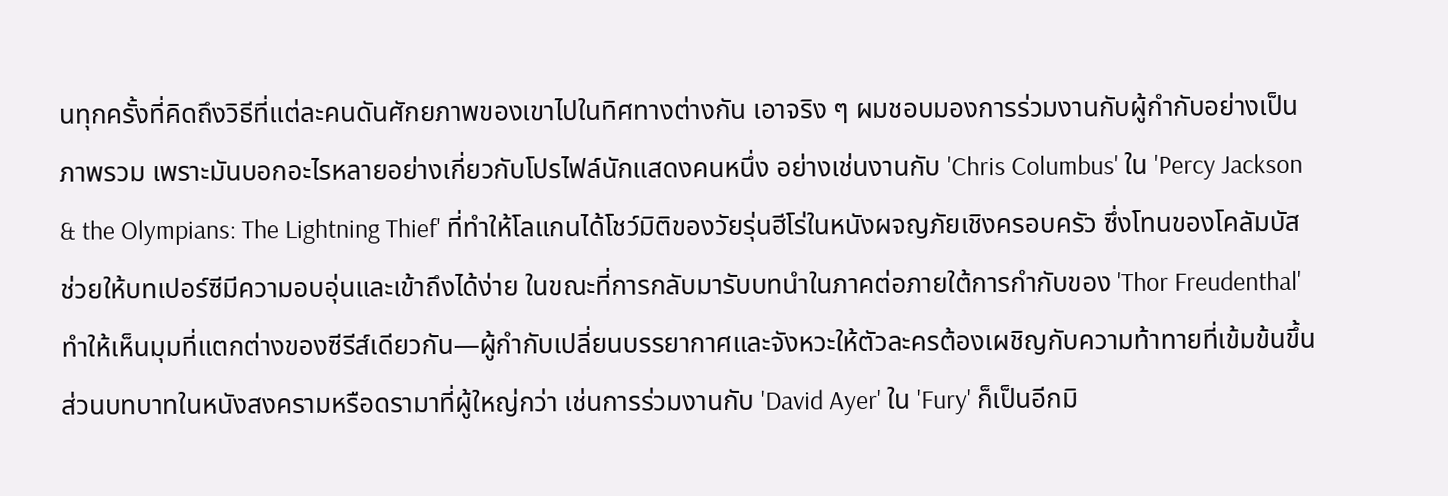นทุกครั้งที่คิดถึงวิธีที่แต่ละคนดันศักยภาพของเขาไปในทิศทางต่างกัน เอาจริง ๆ ผมชอบมองการร่วมงานกับผู้กำกับอย่างเป็นภาพรวม เพราะมันบอกอะไรหลายอย่างเกี่ยวกับโปรไฟล์นักแสดงคนหนึ่ง อย่างเช่นงานกับ 'Chris Columbus' ใน 'Percy Jackson & the Olympians: The Lightning Thief' ที่ทำให้โลแกนได้โชว์มิติของวัยรุ่นฮีโร่ในหนังผจญภัยเชิงครอบครัว ซึ่งโทนของโคลัมบัสช่วยให้บทเปอร์ซีมีความอบอุ่นและเข้าถึงได้ง่าย ในขณะที่การกลับมารับบทนำในภาคต่อภายใต้การกำกับของ 'Thor Freudenthal' ทำให้เห็นมุมที่แตกต่างของซีรีส์เดียวกัน—ผู้กำกับเปลี่ยนบรรยากาศและจังหวะให้ตัวละครต้องเผชิญกับความท้าทายที่เข้มข้นขึ้น ส่วนบทบาทในหนังสงครามหรือดรามาที่ผู้ใหญ่กว่า เช่นการร่วมงานกับ 'David Ayer' ใน 'Fury' ก็เป็นอีกมิ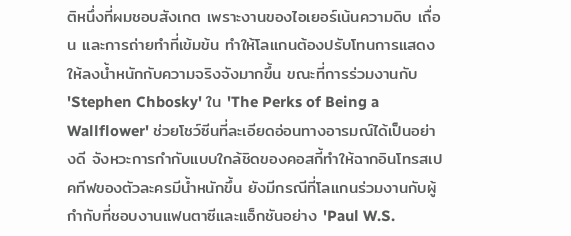ติหนึ่งที่ผมชอบสังเกต เพราะงานของไอเยอร์เน้นความดิบ เถื่อน และการถ่ายทำที่เข้มข้น ทำให้โลแกนต้องปรับโทนการแสดงให้ลงน้ำหนักกับความจริงจังมากขึ้น ขณะที่การร่วมงานกับ 'Stephen Chbosky' ใน 'The Perks of Being a Wallflower' ช่วยโชว์ซีนที่ละเอียดอ่อนทางอารมณ์ได้เป็นอย่างดี จังหวะการกำกับแบบใกล้ชิดของคอสกี้ทำให้ฉากอินโทรสเปคทีฟของตัวละครมีน้ำหนักขึ้น ยังมีกรณีที่โลแกนร่วมงานกับผู้กำกับที่ชอบงานแฟนตาซีและแอ็กชันอย่าง 'Paul W.S.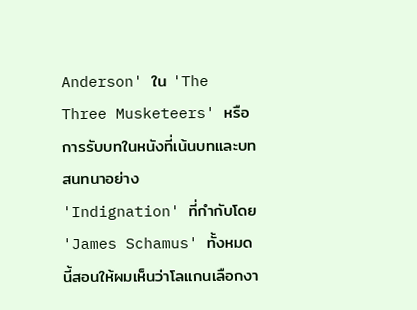Anderson' ใน 'The Three Musketeers' หรือการรับบทในหนังที่เน้นบทและบทสนทนาอย่าง 'Indignation' ที่กำกับโดย 'James Schamus' ทั้งหมดนี้สอนให้ผมเห็นว่าโลแกนเลือกงา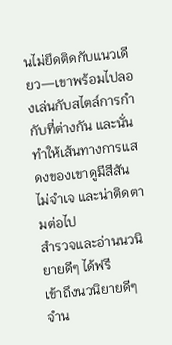นไม่ยึดติดกับแนวเดียว—เขาพร้อมไปลองเล่นกับสไตล์การกำกับที่ต่างกัน และนั่นทำให้เส้นทางการแสดงของเขาดูมีสีสัน ไม่จำเจ และน่าติดตามต่อไป
สำรวจและอ่านนวนิยายดีๆ ได้ฟรี
เข้าถึงนวนิยายดีๆ จำน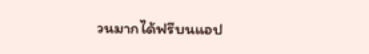วนมากได้ฟรีบนแอป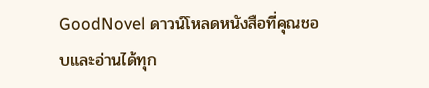GoodNovel ดาวน์โหลดหนังสือที่คุณชอบและอ่านได้ทุก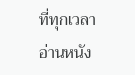ที่ทุกเวลา
อ่านหนัง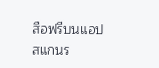สือฟรีบนแอป
สแกนร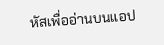หัสเพื่ออ่านบนแอป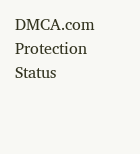DMCA.com Protection Status